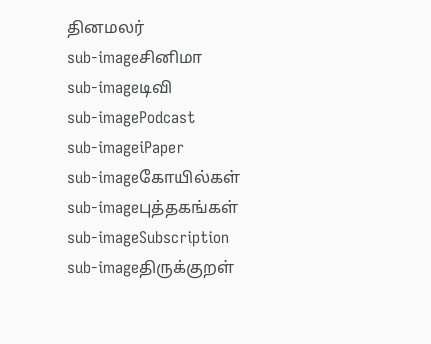தினமலர்
sub-imageசினிமா
sub-imageடிவி
sub-imagePodcast
sub-imageiPaper
sub-imageகோயில்கள்
sub-imageபுத்தகங்கள்
sub-imageSubscription
sub-imageதிருக்குறள்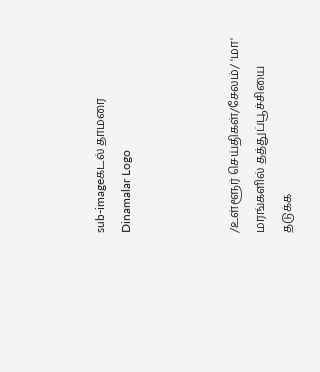sub-imageகடல் தாமரை
Dinamalar Logo



/உள்ளூர் செய்திகள்/சேலம்/ 'மா' மரங்களில் தத்துப்பூச்சியை தடுக்க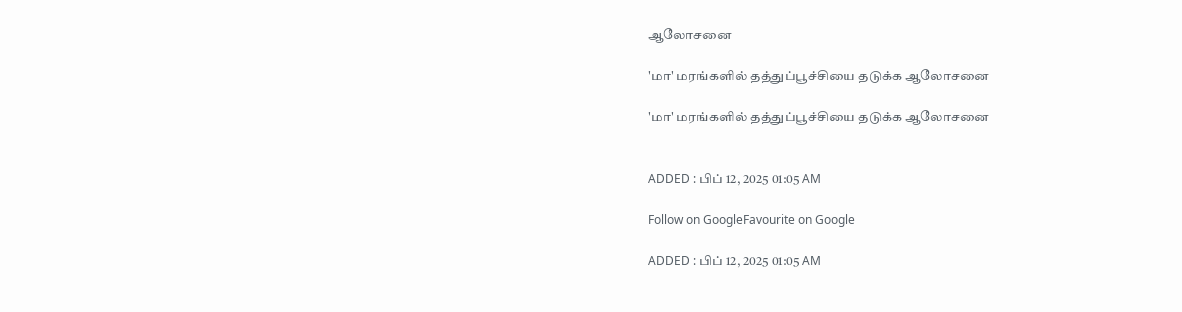ஆலோசனை

'மா' மரங்களில் தத்துப்பூச்சியை தடுக்க ஆலோசனை

'மா' மரங்களில் தத்துப்பூச்சியை தடுக்க ஆலோசனை


ADDED : பிப் 12, 2025 01:05 AM

Follow on GoogleFavourite on Google

ADDED : பிப் 12, 2025 01:05 AM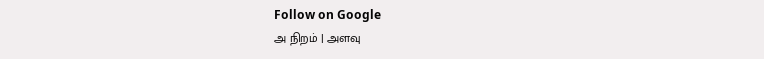Follow on Google
அ நிறம் | அளவு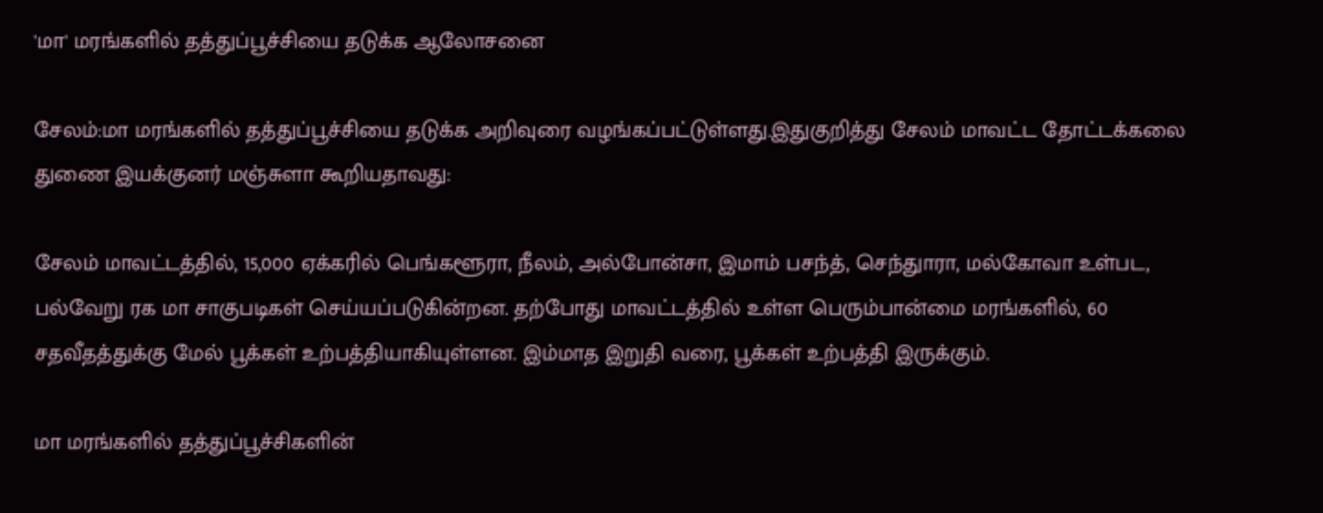'மா' மரங்களில் தத்துப்பூச்சியை தடுக்க ஆலோசனை

சேலம்:மா மரங்களில் தத்துப்பூச்சியை தடுக்க அறிவுரை வழங்கப்பட்டுள்ளது.இதுகுறித்து சேலம் மாவட்ட தோட்டக்கலை துணை இயக்குனர் மஞ்சுளா கூறியதாவது:

சேலம் மாவட்டத்தில், 15,000 ஏக்கரில் பெங்களூரா, நீலம், அல்போன்சா, இமாம் பசந்த், செந்துாரா, மல்கோவா உள்பட, பல்வேறு ரக மா சாகுபடிகள் செய்யப்படுகின்றன. தற்போது மாவட்டத்தில் உள்ள பெரும்பான்மை மரங்களில், 60 சதவீதத்துக்கு மேல் பூக்கள் உற்பத்தியாகியுள்ளன. இம்மாத இறுதி வரை, பூக்கள் உற்பத்தி இருக்கும்.

மா மரங்களில் தத்துப்பூச்சிகளின்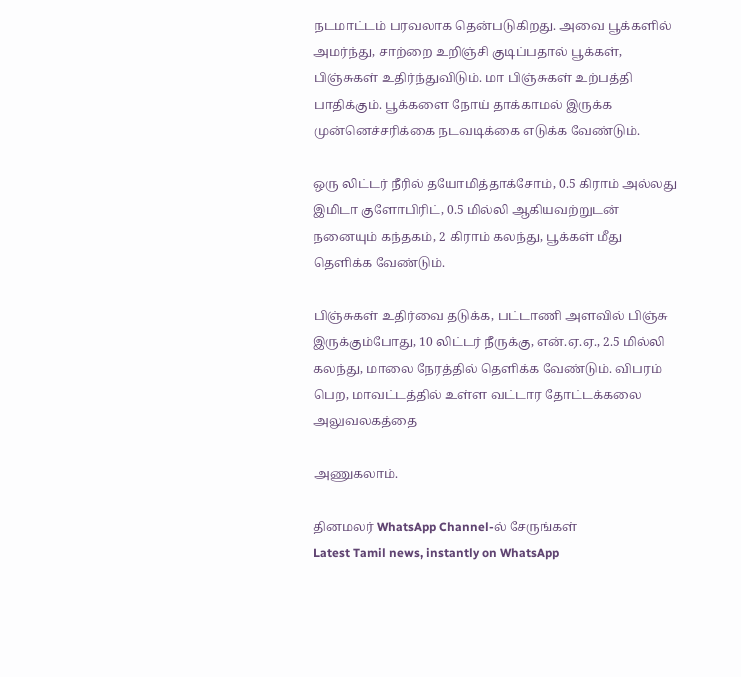நடமாட்டம் பரவலாக தென்படுகிறது. அவை பூக்களில் அமர்ந்து, சாற்றை உறிஞ்சி குடிப்பதால் பூக்கள், பிஞ்சுகள் உதிர்ந்துவிடும். மா பிஞ்சுகள் உற்பத்தி பாதிக்கும். பூக்களை நோய் தாக்காமல் இருக்க முன்னெச்சரிக்கை நடவடிக்கை எடுக்க வேண்டும்.

ஒரு லிட்டர் நீரில் தயோமித்தாக்சோம், 0.5 கிராம் அல்லது இமிடா குளோபிரிட், 0.5 மில்லி ஆகியவற்றுடன் நனையும் கந்தகம், 2 கிராம் கலந்து, பூக்கள் மீது தெளிக்க வேண்டும்.

பிஞ்சுகள் உதிர்வை தடுக்க, பட்டாணி அளவில் பிஞ்சு இருக்கும்போது, 10 லிட்டர் நீருக்கு, என்.ஏ.ஏ., 2.5 மில்லி கலந்து, மாலை நேரத்தில் தெளிக்க வேண்டும். விபரம் பெற, மாவட்டத்தில் உள்ள வட்டார தோட்டக்கலை அலுவலகத்தை

அணுகலாம்.

தினமலர் WhatsApp Channel-ல் சேருங்கள்
Latest Tamil news, instantly on WhatsApp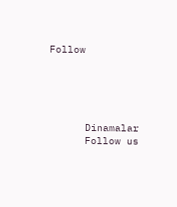Follow





      Dinamalar
      Follow us